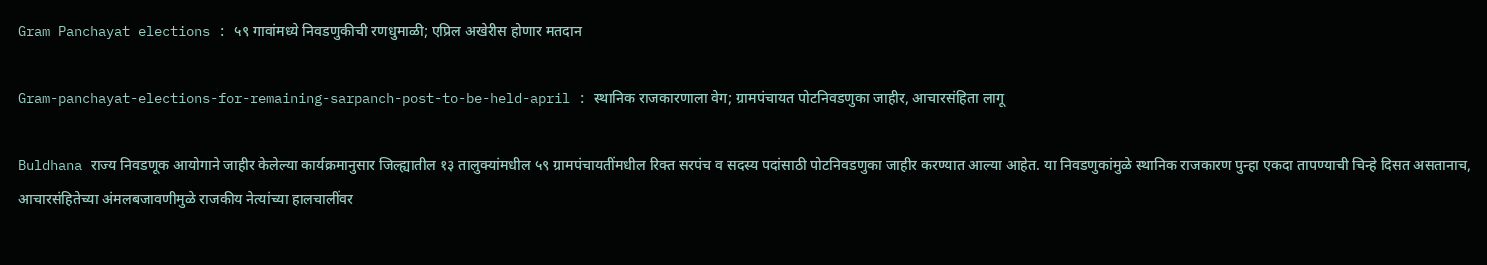Gram Panchayat elections : ५९ गावांमध्ये निवडणुकीची रणधुमाळी; एप्रिल अखेरीस होणार मतदान

Gram-panchayat-elections-for-remaining-sarpanch-post-to-be-held-april : स्थानिक राजकारणाला वेग; ग्रामपंचायत पोटनिवडणुका जाहीर, आचारसंहिता लागू

Buldhana राज्य निवडणूक आयोगाने जाहीर केलेल्या कार्यक्रमानुसार जिल्ह्यातील १३ तालुक्यांमधील ५९ ग्रामपंचायतींमधील रिक्त सरपंच व सदस्य पदांसाठी पोटनिवडणुका जाहीर करण्यात आल्या आहेत. या निवडणुकांमुळे स्थानिक राजकारण पुन्हा एकदा तापण्याची चिन्हे दिसत असतानाच, आचारसंहितेच्या अंमलबजावणीमुळे राजकीय नेत्यांच्या हालचालींवर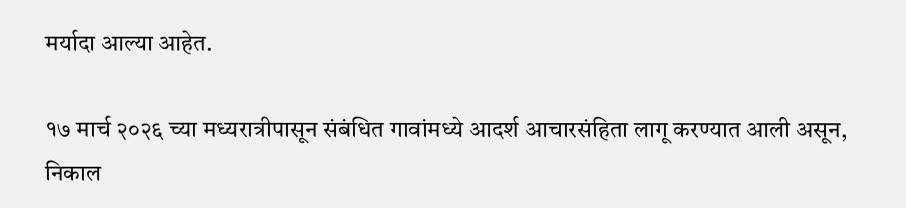मर्यादा आल्या आहेत.

१७ मार्च २०२६ च्या मध्यरात्रीपासून संबंधित गावांमध्ये आदर्श आचारसंहिता लागू करण्यात आली असून, निकाल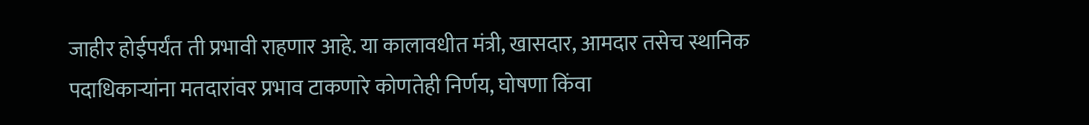जाहीर होईपर्यंत ती प्रभावी राहणार आहे. या कालावधीत मंत्री, खासदार, आमदार तसेच स्थानिक पदाधिकाऱ्यांना मतदारांवर प्रभाव टाकणारे कोणतेही निर्णय, घोषणा किंवा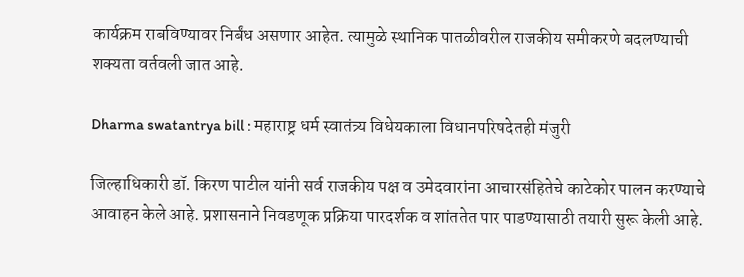कार्यक्रम राबविण्यावर निर्बंध असणार आहेत. त्यामुळे स्थानिक पातळीवरील राजकीय समीकरणे बदलण्याची शक्यता वर्तवली जात आहे.

Dharma swatantrya bill : महाराष्ट्र धर्म स्वातंत्र्य विधेयकाला विधानपरिषदेतही मंजुरी

जिल्हाधिकारी डॉ. किरण पाटील यांनी सर्व राजकीय पक्ष व उमेदवारांना आचारसंहितेचे काटेकोर पालन करण्याचे आवाहन केले आहे. प्रशासनाने निवडणूक प्रक्रिया पारदर्शक व शांततेत पार पाडण्यासाठी तयारी सुरू केली आहे.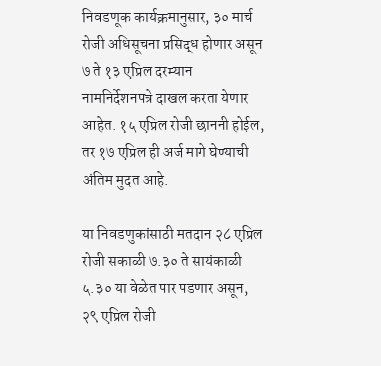निवडणूक कार्यक्रमानुसार, ३० मार्च रोजी अधिसूचना प्रसिद्ध होणार असून ७ ते १३ एप्रिल दरम्यान नामनिर्देशनपत्रे दाखल करता येणार आहेत. १५ एप्रिल रोजी छाननी होईल, तर १७ एप्रिल ही अर्ज मागे घेण्याची अंतिम मुदत आहे.

या निवडणुकांसाठी मतदान २८ एप्रिल रोजी सकाळी ७.३० ते सायंकाळी ५.३० या वेळेत पार पडणार असून, २९ एप्रिल रोजी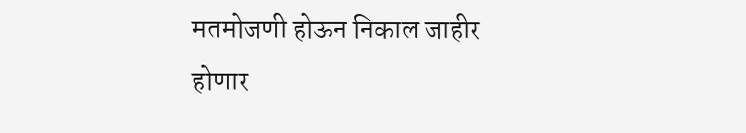मतमोजणी होऊन निकाल जाहीर होणार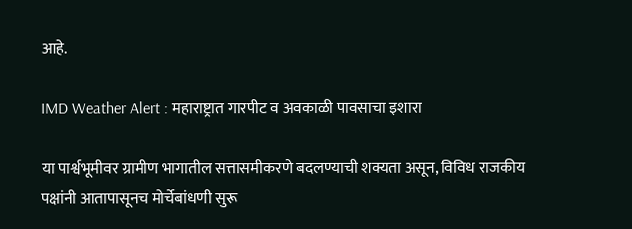आहे.

IMD Weather Alert : महाराष्ट्रात गारपीट व अवकाळी पावसाचा इशारा

या पार्श्वभूमीवर ग्रामीण भागातील सत्तासमीकरणे बदलण्याची शक्यता असून, विविध राजकीय पक्षांनी आतापासूनच मोर्चेबांधणी सुरू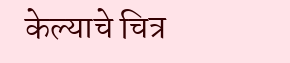केल्याचे चित्र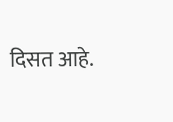दिसत आहे.